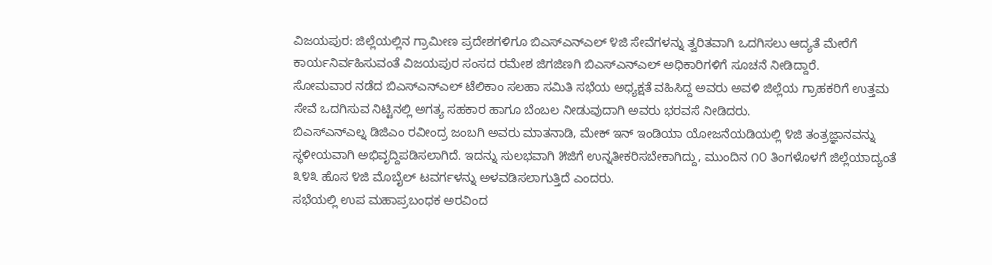ವಿಜಯಪುರ: ಜಿಲ್ಲೆಯಲ್ಲಿನ ಗ್ರಾಮೀಣ ಪ್ರದೇಶಗಳಿಗೂ ಬಿಎಸ್ಎನ್ಎಲ್ ೪ಜಿ ಸೇವೆಗಳನ್ನು ತ್ವರಿತವಾಗಿ ಒದಗಿಸಲು ಆದ್ಯತೆ ಮೇರೆಗೆ ಕಾರ್ಯನಿರ್ವಹಿಸುವಂತೆ ವಿಜಯಪುರ ಸಂಸದ ರಮೇಶ ಜಿಗಜಿಣಗಿ ಬಿಎಸ್ಎನ್ಎಲ್ ಅಧಿಕಾರಿಗಳಿಗೆ ಸೂಚನೆ ನೀಡಿದ್ದಾರೆ.
ಸೋಮವಾರ ನಡೆದ ಬಿಎಸ್ಎನ್ಎಲ್ ಟೆಲಿಕಾಂ ಸಲಹಾ ಸಮಿತಿ ಸಭೆಯ ಅಧ್ಯಕ್ಷತೆ ವಹಿಸಿದ್ದ ಅವರು ಅವಳಿ ಜಿಲ್ಲೆಯ ಗ್ರಾಹಕರಿಗೆ ಉತ್ತಮ ಸೇವೆ ಒದಗಿಸುವ ನಿಟ್ಟಿನಲ್ಲಿ ಅಗತ್ಯ ಸಹಕಾರ ಹಾಗೂ ಬೆಂಬಲ ನೀಡುವುದಾಗಿ ಅವರು ಭರವಸೆ ನೀಡಿದರು.
ಬಿಎಸ್ಎನ್ಎಲ್ನ ಡಿಜಿಎಂ ರವೀಂದ್ರ ಜಂಬಗಿ ಅವರು ಮಾತನಾಡಿ, ಮೇಕ್ ಇನ್ ಇಂಡಿಯಾ ಯೋಜನೆಯಡಿಯಲ್ಲಿ ೪ಜಿ ತಂತ್ರಜ್ಞಾನವನ್ನು ಸ್ಥಳೀಯವಾಗಿ ಅಭಿವೃದ್ದಿಪಡಿಸಲಾಗಿದೆ. ಇದನ್ನು ಸುಲಭವಾಗಿ ೫ಜಿಗೆ ಉನ್ನತೀಕರಿಸಬೇಕಾಗಿದ್ದು, ಮುಂದಿನ ೧೦ ತಿಂಗಳೊಳಗೆ ಜಿಲ್ಲೆಯಾದ್ಯಂತೆ ೩೪೩ ಹೊಸ ೪ಜಿ ಮೊಬೈಲ್ ಟವರ್ಗಳನ್ನು ಅಳವಡಿಸಲಾಗುತ್ತಿದೆ ಎಂದರು.
ಸಭೆಯಲ್ಲಿ ಉಪ ಮಹಾಪ್ರಬಂಧಕ ಅರವಿಂದ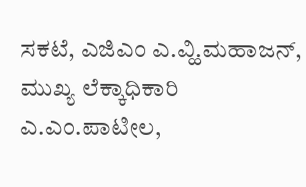ಸಕಟೆ, ಎಜಿಎಂ ಎ.ವ್ಹಿ.ಮಹಾಜನ್, ಮುಖ್ಯ ಲೆಕ್ಕಾಧಿಕಾರಿ ಎ.ಎಂ.ಪಾಟೀಲ,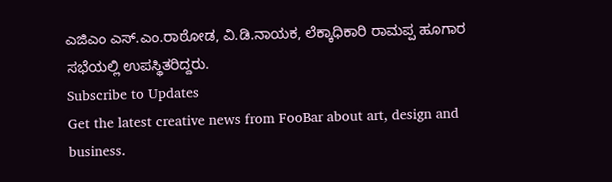ಎಜಿಎಂ ಎಸ್.ಎಂ.ರಾಠೋಡ, ವಿ.ಡಿ.ನಾಯಕ, ಲೆಕ್ಕಾಧಿಕಾರಿ ರಾಮಪ್ಪ ಹೂಗಾರ ಸಭೆಯಲ್ಲಿ ಉಪಸ್ಥಿತರಿದ್ದರು.
Subscribe to Updates
Get the latest creative news from FooBar about art, design and business.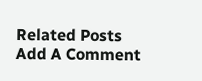Related Posts
Add A Comment